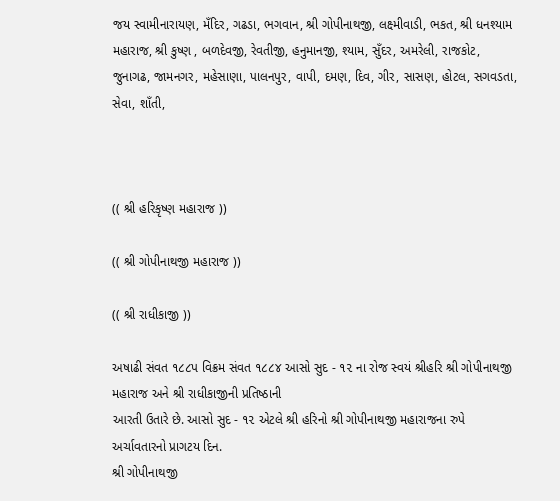જય સ્‍વામીનારાયણ, મઁદિર, ગઢડા, ભગવાન, શ્રી ગોપીનાથજી, લક્ષ્‍મીવાડી, ભકત, શ્રી ધનશ્‍યામ મહારાજ, શ્રી કુષ્‍ણ , બળદેવજી, રેવતીજી, હનુમાનજી, શ્‍યામ, સુઁદર, અમરેલી, રાજકોટ, જુનાગઢ, જામનગર, મહેસાણા, પાલનપુર, વાપી, દમણ, દિવ, ગીર, સાસણ, હોટલ, સગવડતા, સેવા, શાઁતી,



(( શ્રી હરિકૃષ્‍ણ મહારાજ ))

(( શ્રી ગોપીનાથજી મહારાજ ))

(( શ્રી રાધીકાજી ))

અષાઢી સંવત ૧૮૮પ વિક્રમ સંવત ૧૮૮૪ આસો સુદ - ૧૨ ના રોજ સ્‍વયં શ્રીહરિ શ્રી ગોપીનાથજી મહારાજ અને શ્રી રાધીકાજીની પ્રતિષ્‍ઠાની
આરતી ઉતારે છે. આસો સુદ - ૧૨ એટલે શ્રી હરિનો શ્રી ગોપીનાથજી મહારાજના રુપે અર્ચાવતારનો પ્રાગટય દિન.
શ્રી ગોપીનાથજી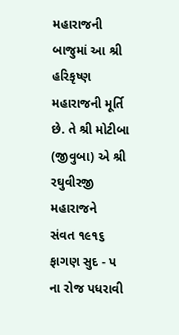મહારાજની બાજુમાં આ શ્રી હરિકૃષ્‍ણ મહારાજની મૂર્તિ છે. તે શ્રી મોટીબા (જીવુબા) એ શ્રી રઘુવીરજી મહારાજને
સંવત ૧૯૧૬ ફાગણ સુદ - પ ના રોજ પધરાવી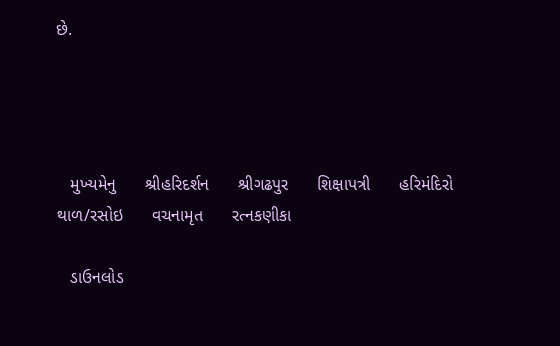છે.




   મુખ્‍યમેનુ      શ્રીહરિદર્શન      શ્રીગઢપુર      શિક્ષાપત્રી      હરિમંદિરો      થાળ/રસોઇ      વચનામૃત      રત્‍નકણીકા

   ડાઉનલોડ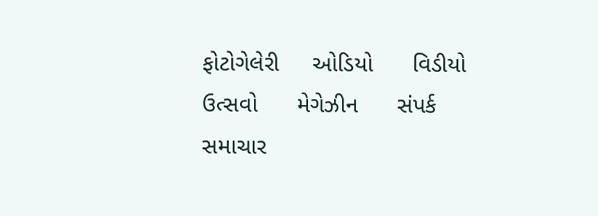ફોટોગેલેરી     ઓડિયો      વિડીયો      ઉત્‍સવો      મેગેઝીન      સંપર્ક      સમાચાર